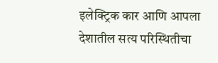इलेक्ट्रिक कार आणि आपला देशातील सत्य परिस्थितीचा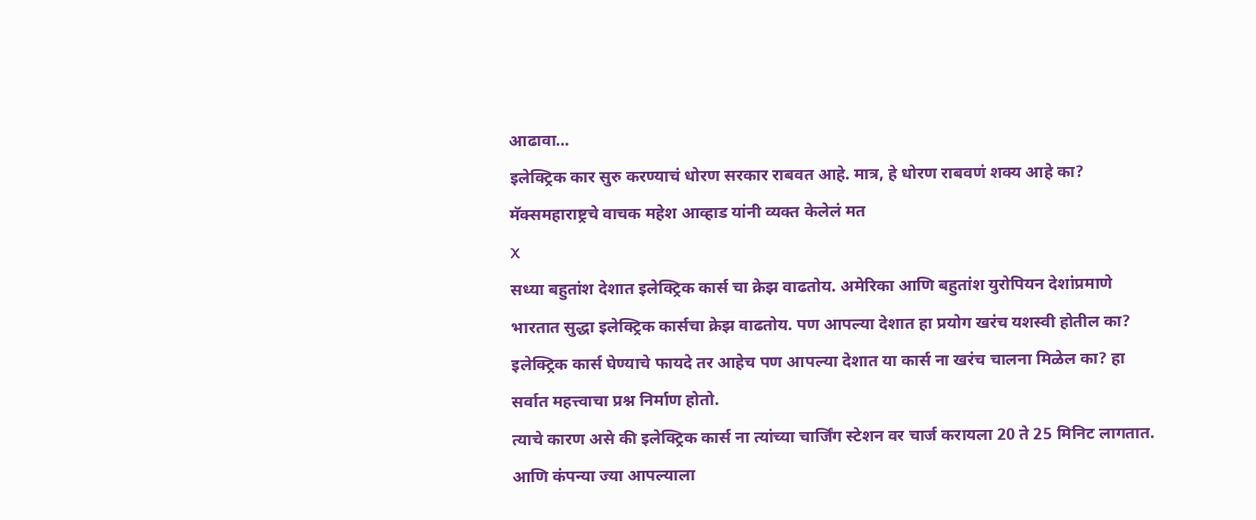आढावा…
इलेक्ट्रिक कार सुरु करण्याचं धोरण सरकार राबवत आहे. मात्र, हे धोरण राबवणं शक्य आहे का? मॅक्समहाराष्ट्रचे वाचक महेश आव्हाड यांनी व्यक्त केलेलं मत
X
सध्या बहुतांश देशात इलेक्ट्रिक कार्स चा क्रेझ वाढतोय. अमेरिका आणि बहुतांश युरोपियन देशांप्रमाणे भारतात सुद्धा इलेक्ट्रिक कार्सचा क्रेझ वाढतोय. पण आपल्या देशात हा प्रयोग खरंच यशस्वी होतील का? इलेक्ट्रिक कार्स घेण्याचे फायदे तर आहेच पण आपल्या देशात या कार्स ना खरंच चालना मिळेल का? हा सर्वात महत्त्वाचा प्रश्न निर्माण होतो.
त्याचे कारण असे की इलेक्ट्रिक कार्स ना त्यांच्या चार्जिंग स्टेशन वर चार्ज करायला 20 ते 25 मिनिट लागतात. आणि कंपन्या ज्या आपल्याला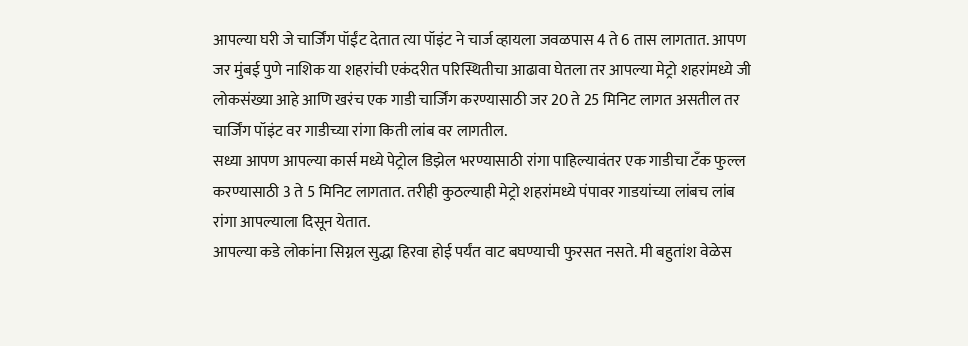आपल्या घरी जे चार्जिंग पॉईंट देतात त्या पॉइंट ने चार्ज व्हायला जवळपास 4 ते 6 तास लागतात. आपण जर मुंबई पुणे नाशिक या शहरांची एकंदरीत परिस्थितीचा आढावा घेतला तर आपल्या मेट्रो शहरांमध्ये जी लोकसंख्या आहे आणि खरंच एक गाडी चार्जिंग करण्यासाठी जर 20 ते 25 मिनिट लागत असतील तर चार्जिंग पॉइंट वर गाडीच्या रांगा किती लांब वर लागतील.
सध्या आपण आपल्या कार्स मध्ये पेट्रोल डिझेल भरण्यासाठी रांगा पाहिल्यावंतर एक गाडीचा टॅंक फुल्ल करण्यासाठी 3 ते 5 मिनिट लागतात. तरीही कुठल्याही मेट्रो शहरांमध्ये पंपावर गाडयांच्या लांबच लांब रांगा आपल्याला दिसून येतात.
आपल्या कडे लोकांना सिग्नल सुद्धा हिरवा होई पर्यंत वाट बघण्याची फुरसत नसते. मी बहुतांश वेळेस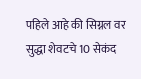पहिले आहे की सिग्नल वर सुद्धा शेवटचे 10 सेकंद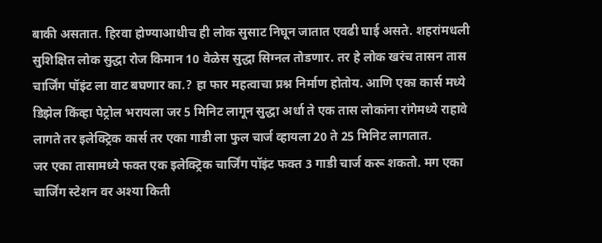बाकी असतात. हिरवा होण्याआधीच ही लोक सुसाट निघून जातात एवढी घाई असते. शहरांमधली सुशिक्षित लोक सुद्धा रोज किमान 10 वेळेस सुद्धा सिग्नल तोडणार. तर हे लोक खरंच तासन तास चार्जिंग पॉइंट ला वाट बघणार का.? हा फार महत्वाचा प्रश्न निर्माण होतोय. आणि एका कार्स मध्ये डिझेल किंव्हा पेट्रोल भरायला जर 5 मिनिट लागून सुद्धा अर्धा ते एक तास लोकांना रांगेमध्ये राहावे लागते तर इलेक्ट्रिक कार्स तर एका गाडी ला फुल चार्ज व्हायला 20 ते 25 मिनिट लागतात.
जर एका तासामध्ये फक्त एक इलेक्ट्रिक चार्जिंग पॉइंट फक्त 3 गाडी चार्ज करू शकतो. मग एका चार्जिंग स्टेशन वर अश्या किती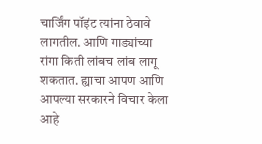चार्जिंग पॉइंट त्यांना ठेवावे लागतील. आणि गाड्यांच्या रांगा किती लांबच लांब लागू शकतात. ह्याचा आपण आणि आपल्या सरकारने विचार केला आहे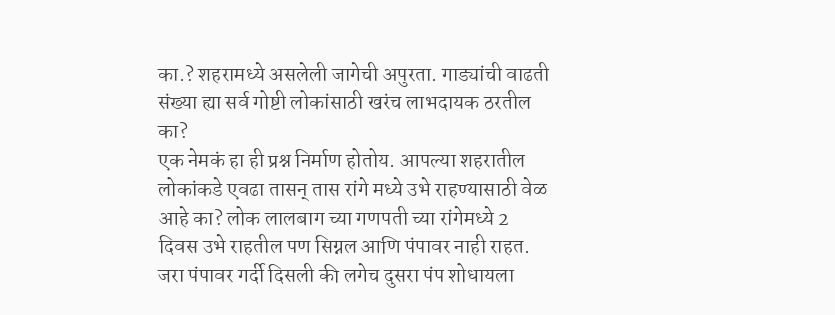का.? शहरामध्ये असलेली जागेची अपुरता. गाड्यांची वाढती संख्या ह्या सर्व गोष्टी लोकांसाठी खरंच लाभदायक ठरतील का?
एक नेमकं हा ही प्रश्न निर्माण होतोय. आपल्या शहरातील लोकांकडे एवढा तासन् तास रांगे मध्ये उभे राहण्यासाठी वेळ आहे का? लोक लालबाग च्या गणपती च्या रांगेमध्ये 2 दिवस उभे राहतील पण सिग्नल आणि पंपावर नाही राहत. जरा पंपावर गर्दी दिसली की लगेच दुसरा पंप शोधायला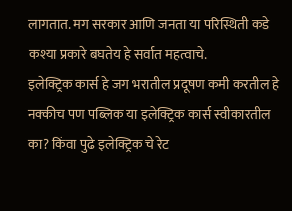लागतात. मग सरकार आणि जनता या परिस्थिती कडे कश्या प्रकारे बघतेय हे सर्वात महत्वाचे.
इलेक्ट्रिक कार्स हे जग भरातील प्रदूषण कमी करतील हे नक्कीच पण पब्लिक या इलेक्ट्रिक कार्स स्वीकारतील का? किंवा पुढे इलेक्ट्रिक चे रेट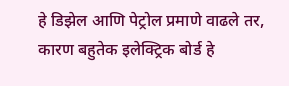हे डिझेल आणि पेट्रोल प्रमाणे वाढले तर, कारण बहुतेक इलेक्ट्रिक बोर्ड हे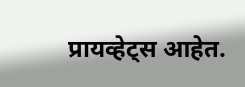प्रायव्हेट्स आहेत.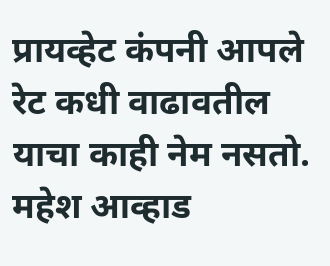प्रायव्हेट कंपनी आपले रेट कधी वाढावतील याचा काही नेम नसतो.
महेश आव्हाड